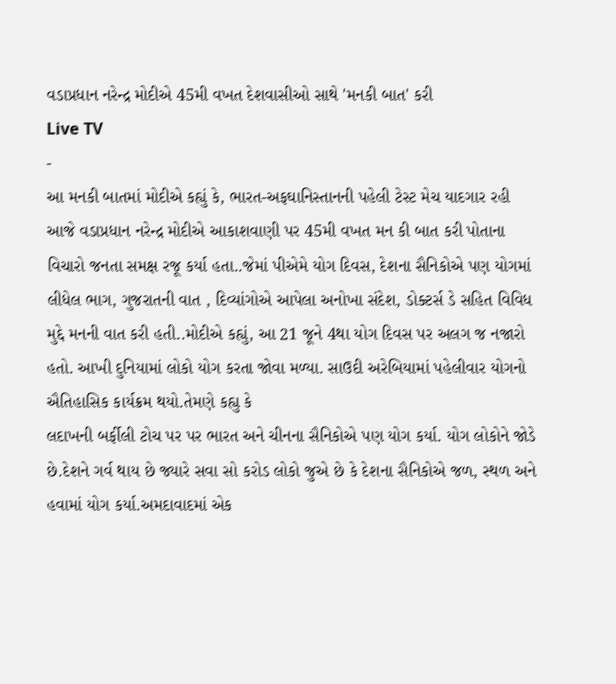વડાપ્રધાન નરેન્દ્ર મોદીએ 45મી વખત દેશવાસીઓ સાથે 'મનકી બાત' કરી
Live TV
-
આ મનકી બાતમાં મોદીએ કહ્યું કે, ભારત-અફઘાનિસ્તાનની પહેલી ટેસ્ટ મેચ યાદગાર રહી
આજે વડાપ્રધાન નરેન્દ્ર મોદીએ આકાશવાણી પર 45મી વખત મન કી બાત કરી પોતાના વિચારો જનતા સમક્ષ રજૂ કર્યા હતા..જેમાં પીએમે યોગ દિવસ, દેશના સૈનિકોએ પણ યોગમાં લીધેલ ભાગ, ગુજરાતની વાત , દિવ્યાંગોએ આપેલા અનોખા સંદેશ, ડોક્ટર્સ ડે સહિત વિવિધ મુદ્દે મનની વાત કરી હતી..મોદીએ કહ્યું, આ 21 જૂને 4થા યોગ દિવસ પર અલગ જ નજારો હતો. આખી દુનિયામાં લોકો યોગ કરતા જોવા મળ્યા. સાઉદી અરેબિયામાં પહેલીવાર યોગનો ઐતિહાસિક કાર્યક્રમ થયો.તેમણે કહ્યુ કે
લદાખની બર્ફીલી ટોચ પર પર ભારત અને ચીનના સૈનિકોએ પણ યોગ કર્યા. યોગ લોકોને જોડે છે.દેશને ગર્વ થાય છે જ્યારે સવા સો કરોડ લોકો જુએ છે કે દેશના સૈનિકોએ જળ, સ્થળ અને હવામાં યોગ કર્યા.અમદાવાદમાં એક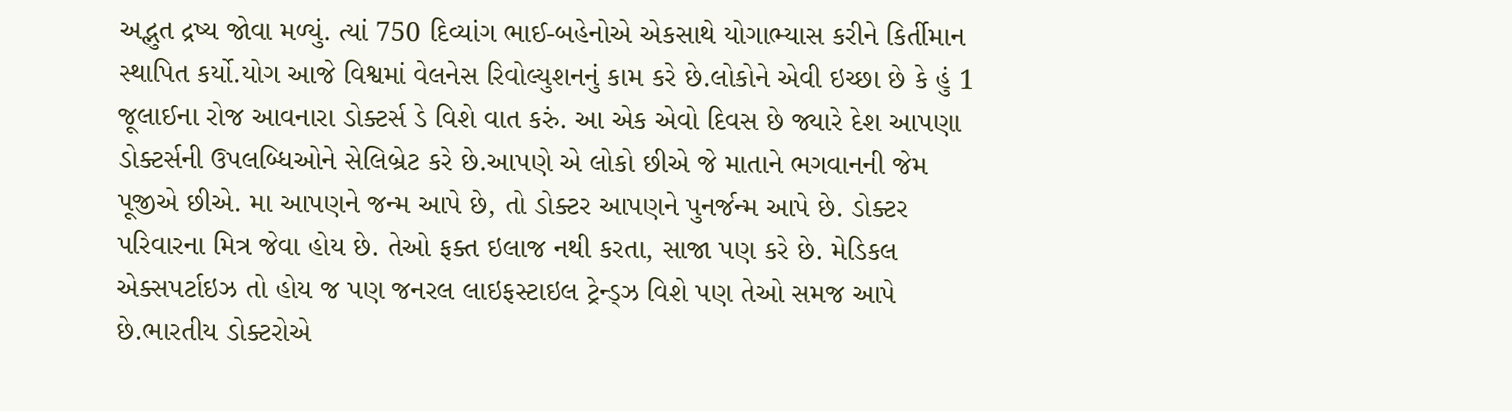અદ્ભુત દ્રષ્ય જોવા મળ્યું. ત્યાં 750 દિવ્યાંગ ભાઈ-બહેનોએ એકસાથે યોગાભ્યાસ કરીને કિર્તીમાન સ્થાપિત કર્યો.યોગ આજે વિશ્વમાં વેલનેસ રિવોલ્યુશનનું કામ કરે છે.લોકોને એવી ઇચ્છા છે કે હું 1 જૂલાઈના રોજ આવનારા ડોક્ટર્સ ડે વિશે વાત કરું. આ એક એવો દિવસ છે જ્યારે દેશ આપણા ડોક્ટર્સની ઉપલબ્ધિઓને સેલિબ્રેટ કરે છે.આપણે એ લોકો છીએ જે માતાને ભગવાનની જેમ પૂજીએ છીએ. મા આપણને જન્મ આપે છે, તો ડોક્ટર આપણને પુનર્જન્મ આપે છે. ડોક્ટર પરિવારના મિત્ર જેવા હોય છે. તેઓ ફક્ત ઇલાજ નથી કરતા, સાજા પણ કરે છે. મેડિકલ એક્સપર્ટાઇઝ તો હોય જ પણ જનરલ લાઇફસ્ટાઇલ ટ્રેન્ડ્ઝ વિશે પણ તેઓ સમજ આપે છે.ભારતીય ડોક્ટરોએ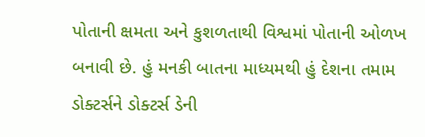પોતાની ક્ષમતા અને કુશળતાથી વિશ્વમાં પોતાની ઓળખ બનાવી છે. હું મનકી બાતના માધ્યમથી હું દેશના તમામ ડોક્ટર્સને ડોક્ટર્સ ડેની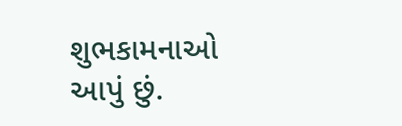શુભકામનાઓ આપું છું.